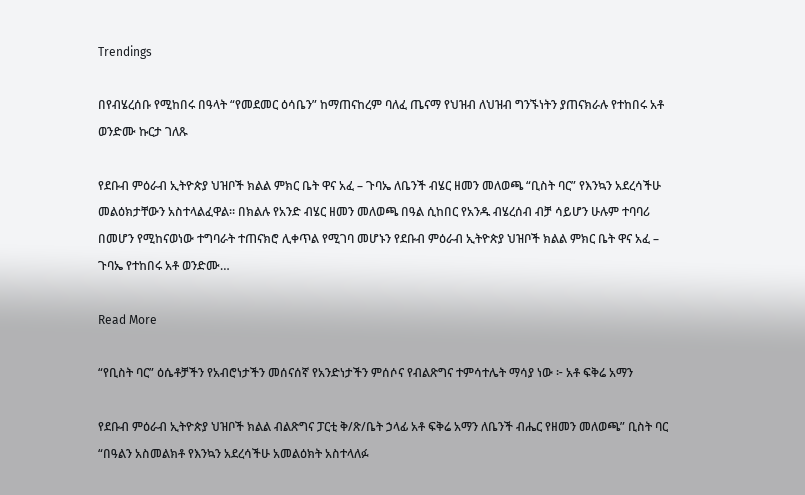Trendings

በየብሄረሰቡ የሚከበሩ በዓላት “የመደመር ዕሳቤን” ከማጠናከረም ባለፈ ጤናማ የህዝብ ለህዝብ ግንኙነትን ያጠናክራሉ የተከበሩ አቶ ወንድሙ ኩርታ ገለጹ

የደቡብ ምዕራብ ኢትዮጵያ ህዝቦች ክልል ምክር ቤት ዋና አፈ – ጉባኤ ለቤንች ብሄር ዘመን መለወጫ “ቢስት ባር” የእንኳን አደረሳችሁ መልዕክታቸውን አስተላልፈዋል። በክልሉ የአንድ ብሄር ዘመን መለወጫ በዓል ሲከበር የአንዱ ብሄረሰብ ብቻ ሳይሆን ሁሉም ተባባሪ በመሆን የሚከናወነው ተግባራት ተጠናክሮ ሊቀጥል የሚገባ መሆኑን የደቡብ ምዕራብ ኢትዮጵያ ህዝቦች ክልል ምክር ቤት ዋና አፈ – ጉባኤ የተከበሩ አቶ ወንድሙ…

Read More

“የቢስት ባር” ዕሴቶቻችን የአብሮነታችን መሰናሰኛ የአንድነታችን ምሰሶና የብልጽግና ተምሳተሌት ማሳያ ነው ፦ አቶ ፍቅሬ አማን

የደቡብ ምዕራብ ኢትዮጵያ ህዝቦች ክልል ብልጽግና ፓርቲ ቅ/ጽ/ቤት ኃላፊ አቶ ፍቅሬ አማን ለቤንች ብሔር የዘመን መለወጫ” ቢስት ባር “በዓልን አስመልክቶ የእንኳን አደረሳችሁ አመልዕክት አስተላለፉ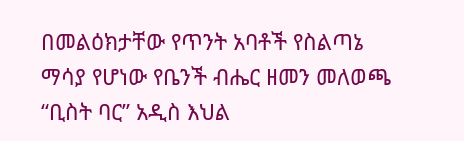በመልዕክታቸው የጥንት አባቶች የስልጣኔ ማሳያ የሆነው የቤንች ብሔር ዘመን መለወጫ “ቢስት ባር” አዲስ እህል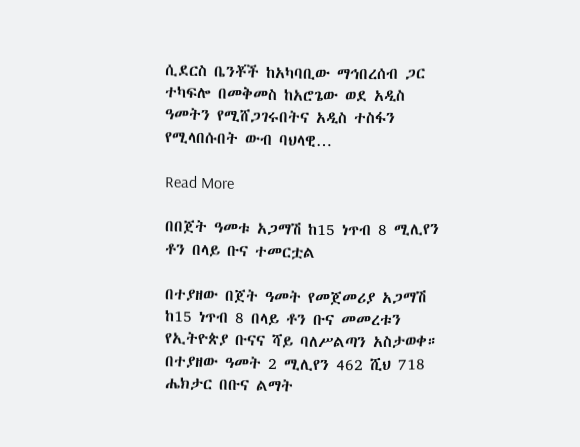ሲደርስ ቤንቾች ከአካባቢው ማኅበረሰብ ጋር ተካፍሎ በመቅመስ ከአሮጌው ወደ አዲስ ዓመትን የሚሸጋገሩበትና አዲስ ተስፋን የሚላበሱበት ውብ ባህላዊ…

Read More

በበጀት ዓመቱ አጋማሽ ከ15 ነጥብ 8 ሚሊየን ቶን በላይ ቡና ተመርቷል

በተያዘው በጀት ዓመት የመጀመሪያ አጋማሽ ከ15 ነጥብ 8 በላይ ቶን ቡና መመረቱን የኢትዮጵያ ቡናና ሻይ ባለሥልጣን አስታወቀ። በተያዘው ዓመት 2 ሚሊየን 462 ሺህ 718 ሔክታር በቡና ልማት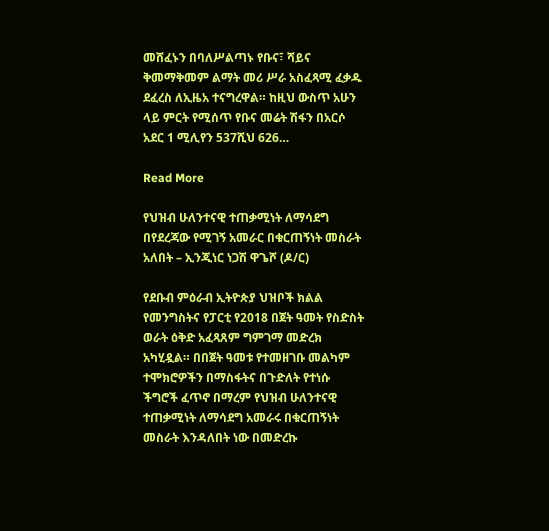መሸፈኑን በባለሥልጣኑ የቡና፣ ሻይና ቅመማቅመም ልማት መሪ ሥራ አስፈጻሚ ፈቃዱ ደፈረስ ለኢዜአ ተናግረዋል። ከዚህ ውስጥ አሁን ላይ ምርት የሚሰጥ የቡና መሬት ሽፋን በአርሶ አደር 1 ሚሊየን 537ሺህ 626…

Read More

የህዝብ ሁለንተናዊ ተጠቃሚነት ለማሳደግ በየደረጃው የሚገኝ አመራር በቁርጠኝነት መስራት አለበት – ኢንጂነር ነጋሽ ዋጌሾ (ዶ/ር)

የደቡብ ምዕራብ ኢትዮጵያ ህዝቦች ክልል የመንግስትና የፓርቲ የ2018 በጀት ዓመት የስድስት ወራት ዕቅድ አፈጻጸም ግምገማ መድረክ አካሂዷል። በበጀት ዓመቱ የተመዘገቡ መልካም ተሞክሮዎችን በማስፋትና በጉድለት የተነሱ ችግሮች ፈጥኖ በማረም የህዝብ ሁለንተናዊ ተጠቃሚነት ለማሳደግ አመራሩ በቁርጠኝነት መስራት እንዳለበት ነው በመድረኩ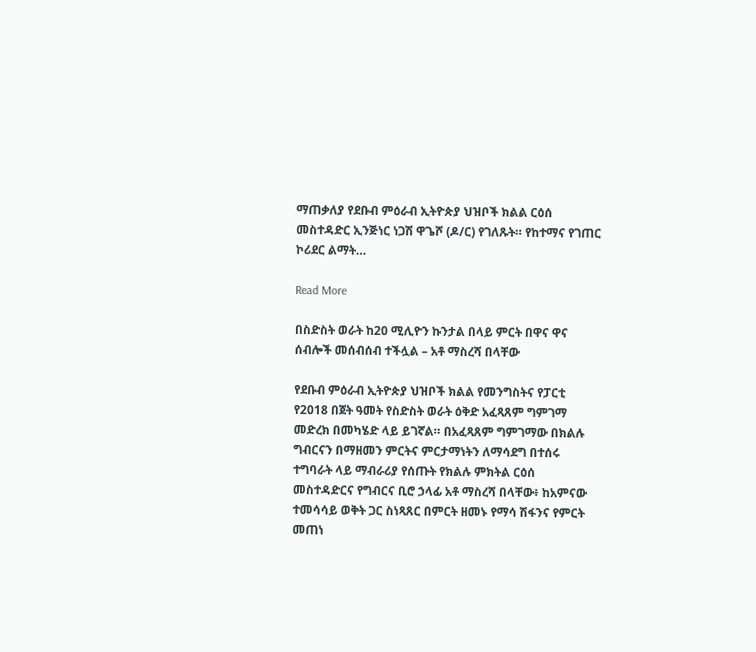ማጠቃለያ የደቡብ ምዕራብ ኢትዮጵያ ህዝቦች ክልል ርዕሰ መስተዳድር ኢንጅነር ነጋሽ ዋጌሾ (ዶ/ር) የገለጹት። የከተማና የገጠር ኮሪደር ልማት…

Read More

በስድስት ወራት ከ20 ሚሊዮን ኩንታል በላይ ምርት በዋና ዋና ሰብሎች መሰብሰብ ተችሏል – አቶ ማስረሻ በላቸው

የደቡብ ምዕራብ ኢትዮጵያ ህዝቦች ክልል የመንግስትና የፓርቲ የ2018 በጀት ዓመት የስድስት ወራት ዕቅድ አፈጻጸም ግምገማ መድረክ በመካሄድ ላይ ይገኛል። በአፈጻጸም ግምገማው በክልሉ ግብርናን በማዘመን ምርትና ምርታማነትን ለማሳደግ በተሰሩ ተግባራት ላይ ማብራሪያ የሰጡት የክልሉ ምክትል ርዕሰ መስተዳድርና የግብርና ቢሮ ኃላፊ አቶ ማስረሻ በላቸው፥ ከአምናው ተመሳሳይ ወቅት ጋር ስነጻጸር በምርት ዘመኑ የማሳ ሽፋንና የምርት መጠነ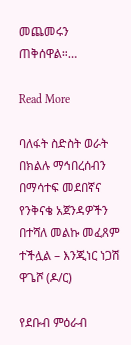መጨመሩን ጠቅሰዋል።…

Read More

ባለፋት ስድስት ወራት በክልሉ ማኅበረሰብን በማሳተፍ መደበኛና የንቅናቄ አጀንዳዎችን በተሻለ መልኩ መፈጸም ተችሏል – እንጂነር ነጋሽ ዋጌሾ (ዶ/ር)

የደቡብ ምዕራብ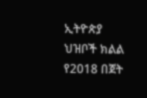ኢትዮጵያ ህዝቦች ክልል የ2018 በጀት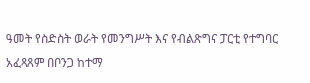ዓመት የስድስት ወራት የመንግሥት እና የብልጽግና ፓርቲ የተግባር አፈጻጸም በቦንጋ ከተማ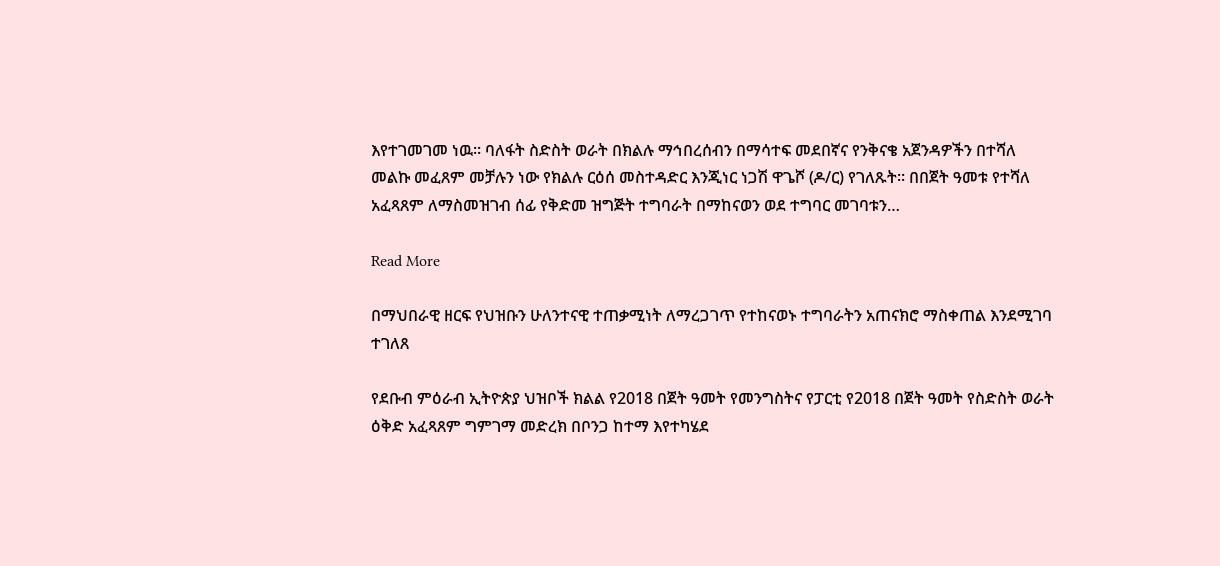እየተገመገመ ነዉ። ባለፋት ስድስት ወራት በክልሉ ማኅበረሰብን በማሳተፍ መደበኛና የንቅናቄ አጀንዳዎችን በተሻለ መልኩ መፈጸም መቻሉን ነው የክልሉ ርዕሰ መስተዳድር እንጂነር ነጋሽ ዋጌሾ (ዶ/ር) የገለጹት። በበጀት ዓመቱ የተሻለ አፈጻጸም ለማስመዝገብ ሰፊ የቅድመ ዝግጅት ተግባራት በማከናወን ወደ ተግባር መገባቱን…

Read More

በማህበራዊ ዘርፍ የህዝቡን ሁለንተናዊ ተጠቃሚነት ለማረጋገጥ የተከናወኑ ተግባራትን አጠናክሮ ማስቀጠል እንደሚገባ ተገለጸ

የደቡብ ምዕራብ ኢትዮጵያ ህዝቦች ክልል የ2018 በጀት ዓመት የመንግስትና የፓርቲ የ2018 በጀት ዓመት የስድስት ወራት ዕቅድ አፈጻጸም ግምገማ መድረክ በቦንጋ ከተማ እየተካሄደ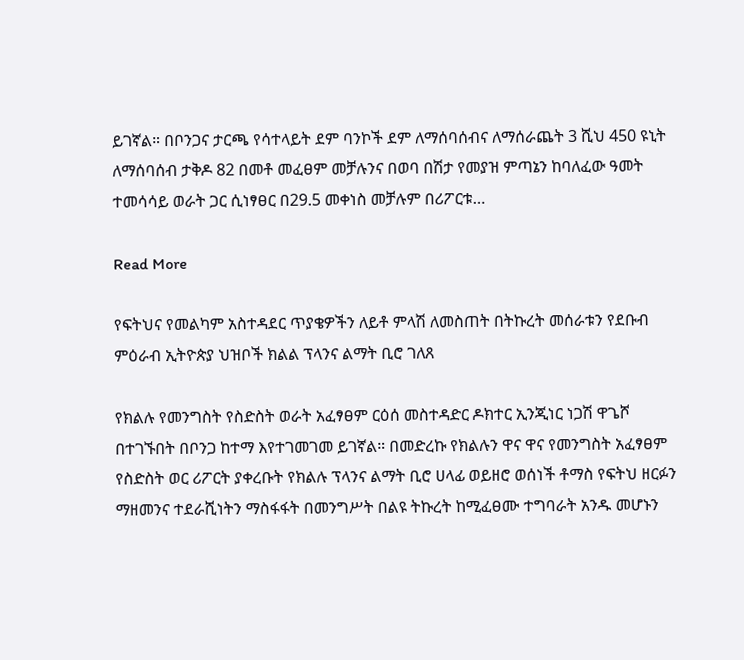ይገኛል። በቦንጋና ታርጫ የሳተላይት ደም ባንኮች ደም ለማሰባሰብና ለማሰራጨት 3 ሺህ 450 ዩኒት ለማሰባሰብ ታቅዶ 82 በመቶ መፈፀም መቻሉንና በወባ በሽታ የመያዝ ምጣኔን ከባለፈው ዓመት ተመሳሳይ ወራት ጋር ሲነፃፀር በ29.5 መቀነስ መቻሉም በሪፖርቱ…

Read More

የፍትህና የመልካም አስተዳደር ጥያቄዎችን ለይቶ ምላሽ ለመስጠት በትኩረት መሰራቱን የደቡብ ምዕራብ ኢትዮጵያ ህዝቦች ክልል ፕላንና ልማት ቢሮ ገለጸ

የክልሉ የመንግስት የስድስት ወራት አፈፃፀም ርዕሰ መስተዳድር ዶክተር ኢንጂነር ነጋሽ ዋጌሾ በተገኙበት በቦንጋ ከተማ እየተገመገመ ይገኛል። በመድረኩ የክልሉን ዋና ዋና የመንግስት አፈፃፀም የስድስት ወር ሪፖርት ያቀረቡት የክልሉ ፕላንና ልማት ቢሮ ሀላፊ ወይዘሮ ወሰነች ቶማስ የፍትህ ዘርፉን ማዘመንና ተደራሺነትን ማስፋፋት በመንግሥት በልዩ ትኩረት ከሚፈፀሙ ተግባራት አንዱ መሆኑን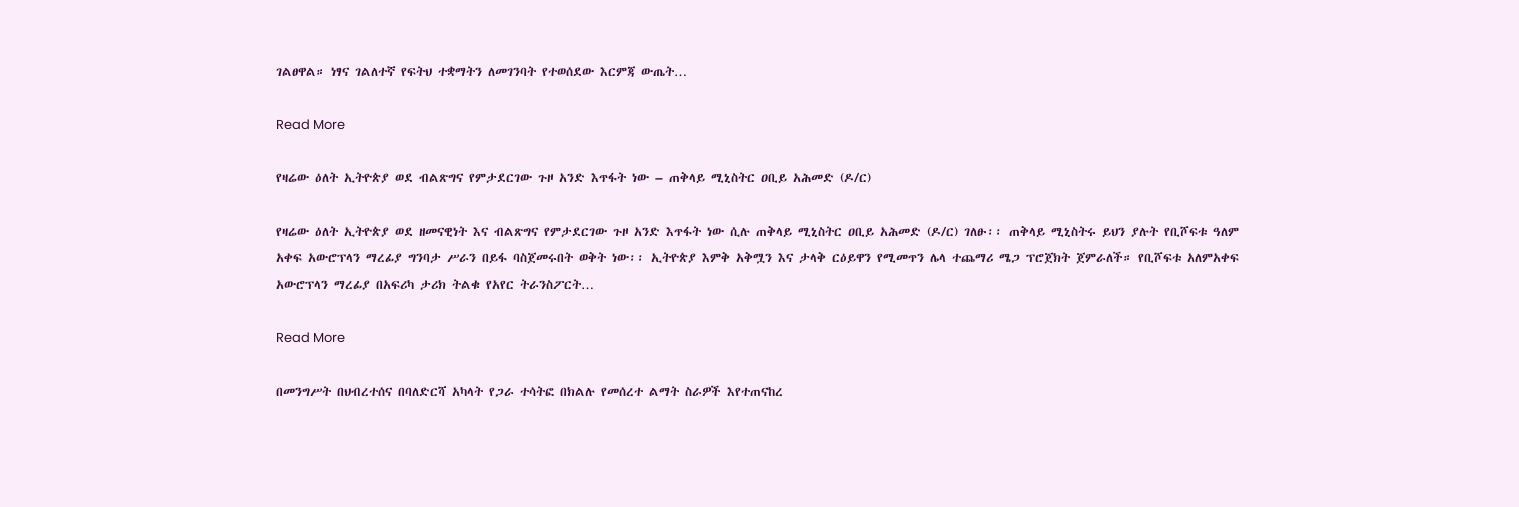ገልፀዋል። ነፃና ገልለተኛ የፍትህ ተቋማትን ለመገንባት የተወሰደው እርምጃ ውጤት…

Read More

የዛሬው ዕለት ኢትዮጵያ ወደ ብልጽግና የምታደርገው ጉዞ አንድ እጥፋት ነው – ጠቅላይ ሚኒስትር ዐቢይ አሕመድ (ዶ/ር)

የዛሬው ዕለት ኢትዮጵያ ወደ ዘመናዊነት እና ብልጽግና የምታደርገው ጉዞ አንድ እጥፋት ነው ሲሉ ጠቅላይ ሚኒስትር ዐቢይ አሕመድ (ዶ/ር) ገለፁ፡፡ ጠቅላይ ሚኒስትሩ ይህን ያሉት የቢሾፍቱ ዓለም አቀፍ አውሮፕላን ማረፊያ ግንባታ ሥራን በይፋ ባስጀመሩበት ወቅት ነው፡፡ ኢትዮጵያ እምቅ አቅሟን እና ታላቅ ርዕይዋን የሚመጥን ሌላ ተጨማሪ ሜጋ ፕሮጀክት ጀምራለች። የቢሾፍቱ አለምአቀፍ አውሮፕላን ማረፊያ በአፍሪካ ታሪክ ትልቁ የአየር ትራንስፖርት…

Read More

በመንግሥት በህብረተሰና በባለድርሻ አካላት የጋራ ተሳትፎ በክልሉ የመሰረተ ልማት ስራዎች እየተጠናከረ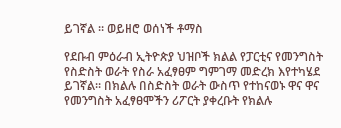ይገኛል ። ወይዘሮ ወሰነች ቶማስ

የደቡብ ምዕራብ ኢትዮጵያ ህዝቦች ክልል የፓርቲና የመንግስት የስድስት ወራት የስራ አፈፃፀም ግምገማ መድረክ እየተካሄደ ይገኛል። በክልሉ በስድስት ወራት ውስጥ የተከናወኑ ዋና ዋና የመንግስት አፈፃፀሞችን ሪፖርት ያቀረቡት የክልሉ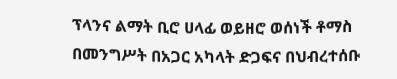ፕላንና ልማት ቢሮ ሀላፊ ወይዘሮ ወሰነች ቶማስ በመንግሥት በአጋር አካላት ድጋፍና በህብረተሰቡ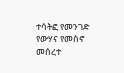ተሳትፎ የመንገድ የውሃና የመስኖ መሰረተ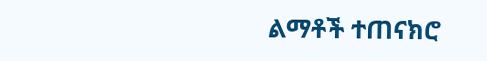ልማቶች ተጠናክሮ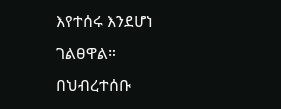እየተሰሩ እንደሆነ ገልፀዋል። በህብረተሰቡ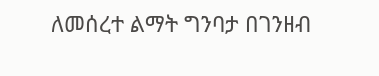ለመሰረተ ልማት ግንባታ በገንዘብ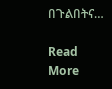በጉልበትና…

Read More